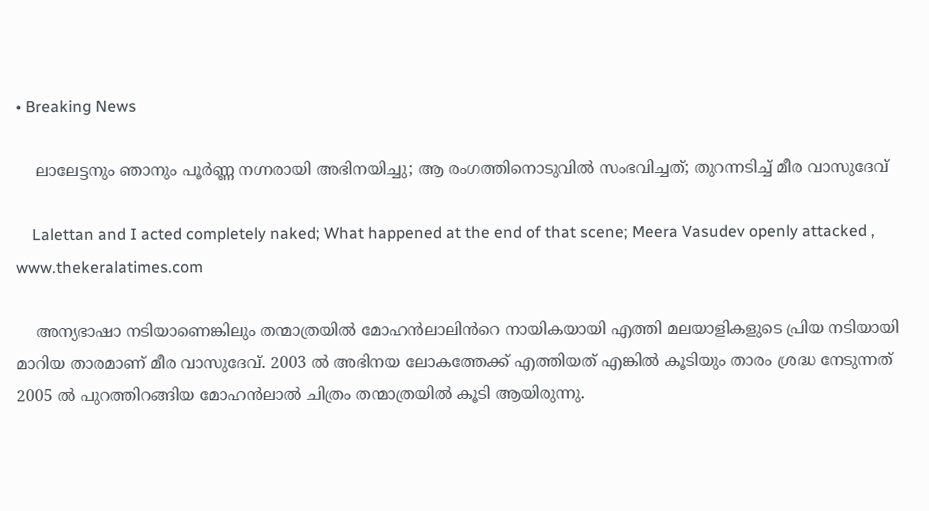• Breaking News

    ലാലേട്ടനും ഞാനും പൂർണ്ണ നഗ്നരായി അഭിനയിച്ചു; ആ രംഗത്തിനൊടുവിൽ സംഭവിച്ചത്; തുറന്നടിച്ച് മീര വാസുദേവ്

    Lalettan and I acted completely naked; What happened at the end of that scene; Meera Vasudev openly attacked , www.thekeralatimes.com

    അന്യഭാഷാ നടിയാണെങ്കിലും തന്മാത്രയിൽ മോഹൻലാലിൻറെ നായികയായി എത്തി മലയാളികളുടെ പ്രിയ നടിയായി മാറിയ താരമാണ് മീര വാസുദേവ്. 2003 ൽ അഭിനയ ലോകത്തേക്ക് എത്തിയത് എങ്കിൽ കൂടിയും താരം ശ്രദ്ധ നേടുന്നത് 2005 ൽ പുറത്തിറങ്ങിയ മോഹൻലാൽ ചിത്രം തന്മാത്രയിൽ കൂടി ആയിരുന്നു.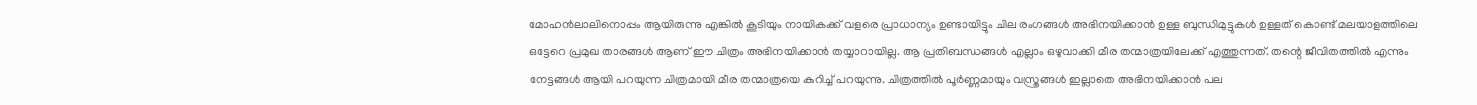മോഹൻലാലിനൊപ്പം ആയിരുന്നു എങ്കിൽ കൂടിയും നായികക്ക് വളരെ പ്രാധാന്യം ഉണ്ടായിട്ടും ചില രംഗങ്ങൾ അഭിനയിക്കാൻ ഉള്ള ബുന്ധിമുട്ടുകൾ ഉള്ളത് കൊണ്ട് മലയാളത്തിലെ ഒട്ടേറെ പ്രമുഖ താരങ്ങൾ ആണ് ഈ ചിത്രം അഭിനയിക്കാൻ തയ്യാറായില്ല. ആ പ്രതിബന്ധങ്ങൾ എല്ലാം ഒഴുവാക്കി മീര തന്മാത്രയിലേക്ക് എത്തുന്നത്. തന്റെ ജീവിതത്തിൽ എന്നും നേട്ടങ്ങൾ ആയി പറയുന്ന ചിത്രമായി മീര തന്മാത്രയെ കുറിച്ച് പറയുന്നു. ചിത്രത്തിൽ പൂർണ്ണമായും വസ്ത്രങ്ങൾ ഇല്ലാതെ അഭിനയിക്കാൻ പല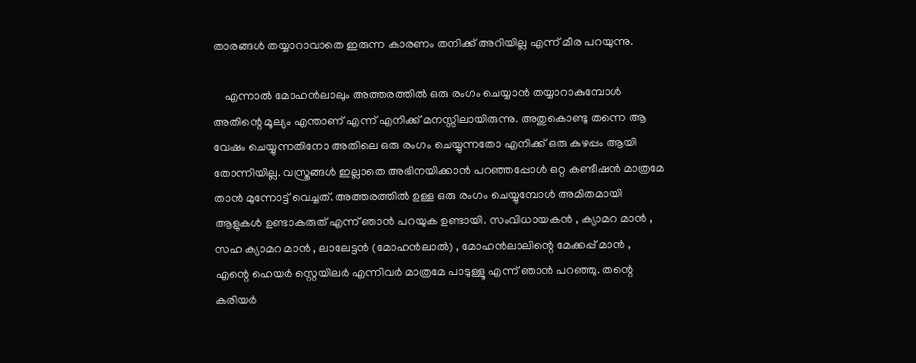താരങ്ങൾ തയ്യാറാവാതെ ഇരുന്ന കാരണം തനിക്ക് അറിയില്ല എന്ന് മീര പറയുന്നു.

    എന്നാൽ മോഹൻലാലും അത്തരത്തിൽ ഒരു രംഗം ചെയ്യാൻ തയ്യാറാകുമ്പോൾ അതിന്റെ മൂല്യം എന്താണ് എന്ന് എനിക്ക് മനസ്സിലായിരുന്നു. അതുകൊണ്ടു തന്നെ ആ വേഷം ചെയ്യുന്നതിനോ അതിലെ ഒരു രംഗം ചെയ്യുന്നതോ എനിക്ക് ഒരു കുഴപ്പം ആയി തോന്നിയില്ല. വസ്ത്രങ്ങൾ ഇല്ലാതെ അഭിനയിക്കാൻ പറഞ്ഞപ്പോൾ ഒറ്റ കണ്ടീഷൻ മാത്രമേ താൻ മുന്നോട്ട് വെച്ചത്. അത്തരത്തിൽ ഉള്ള ഒരു രംഗം ചെയ്യുമ്പോൾ അമിതമായി ആളുകൾ ഉണ്ടാകരുത് എന്ന് ഞാൻ പറയുക ഉണ്ടായി. സംവിധായകൻ , ക്യാമറ മാൻ , സഹ ക്യാമറ മാൻ , ലാലേട്ടൻ (മോഹൻലാൽ) , മോഹൻലാലിന്റെ മേക്കപ്പ് മാൻ , എന്റെ ഹെയർ സ്റ്റെയിലർ എന്നിവർ മാത്രമേ പാടുള്ളൂ എന്ന് ഞാൻ പറഞ്ഞു. തന്റെ കരിയർ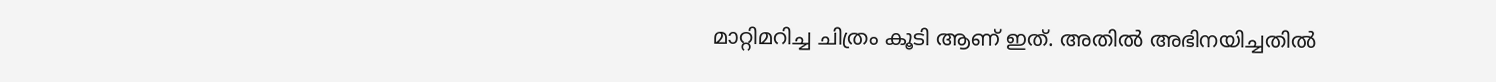മാറ്റിമറിച്ച ചിത്രം കൂടി ആണ് ഇത്. അതിൽ അഭിനയിച്ചതിൽ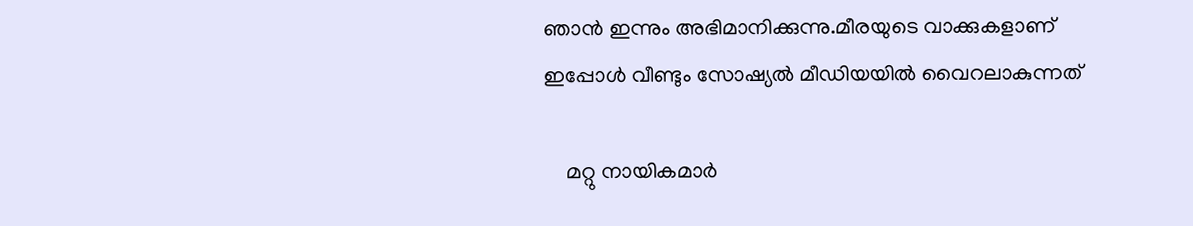ഞാൻ ഇന്നും അഭിമാനിക്കുന്നു.മീരയുടെ വാക്കുകളാണ് ഇപ്പോൾ വീണ്ടും സോഷ്യൽ മീഡിയയിൽ വൈറലാകുന്നത്

    മറ്റു നായികമാർ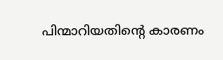പിന്മാറിയതിന്റെ കാരണം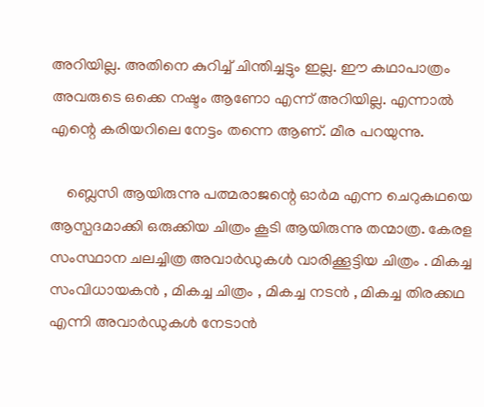അറിയില്ല. അതിനെ കുറിച്ച് ചിന്തിച്ചട്ടും ഇല്ല. ഈ കഥാപാത്രം അവരുടെ ഒക്കെ നഷ്ടം ആണോ എന്ന് അറിയില്ല. എന്നാൽ എന്റെ കരിയറിലെ നേട്ടം തന്നെ ആണ്. മീര പറയുന്നു.

    ബ്ലെസി ആയിരുന്നു പത്മരാജന്റെ ഓർമ എന്ന ചെറുകഥയെ ആസ്പദമാക്കി ഒരുക്കിയ ചിത്രം കൂടി ആയിരുന്നു തന്മാത്ര. കേരള സംസ്ഥാന ചലച്ചിത്ര അവാർഡുകൾ വാരിക്കൂട്ടിയ ചിത്രം . മികച്ച സംവിധായകൻ , മികച്ച ചിത്രം , മികച്ച നടൻ , മികച്ച തിരക്കഥ എന്നി അവാർഡുകൾ നേടാൻ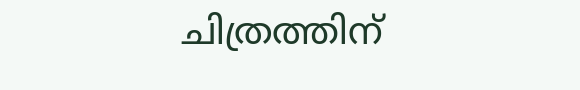ചിത്രത്തിന്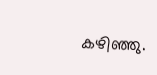കഴിഞ്ഞു.